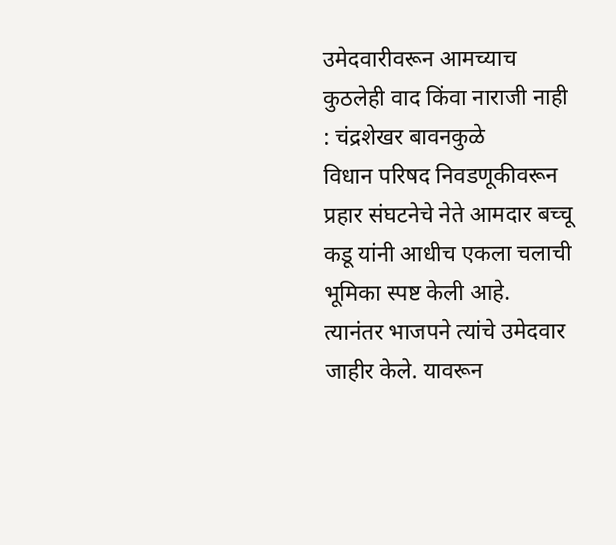उमेदवारीवरून आमच्याच कुठलेही वाद किंवा नाराजी नाही : चंद्रशेखर बावनकुळे
विधान परिषद निवडणूकीवरून प्रहार संघटनेचे नेते आमदार बच्चू कडू यांनी आधीच एकला चलाची भूमिका स्पष्ट केली आहे. त्यानंतर भाजपने त्यांचे उमेदवार जाहीर केले. यावरून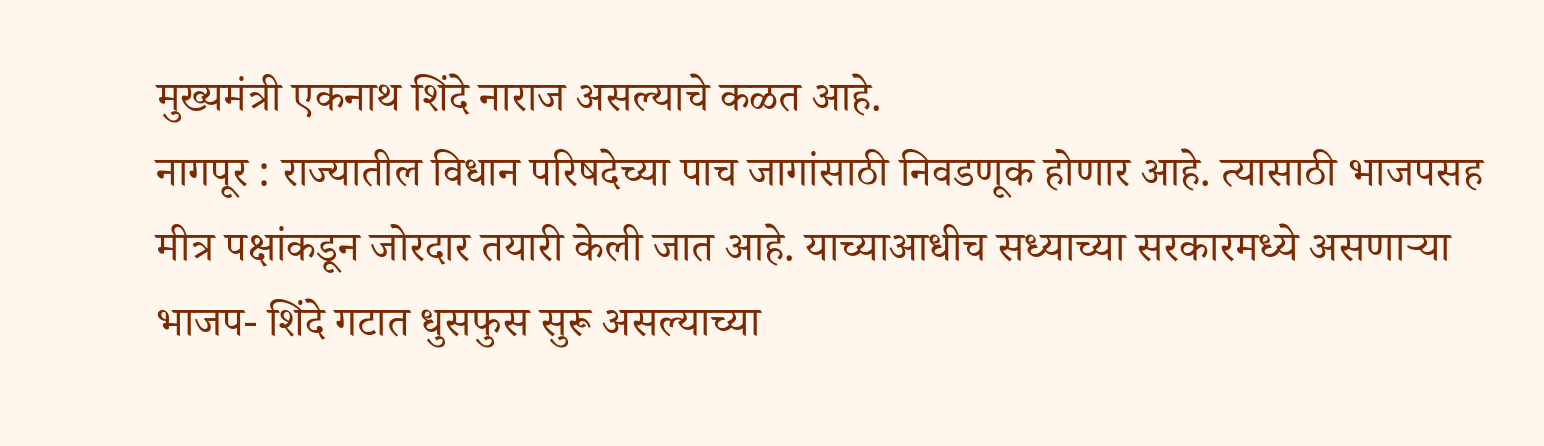मुख्यमंत्री एकनाथ शिंदे नाराज असल्याचे कळत आहे.
नागपूर : राज्यातील विधान परिषदेच्या पाच जागांसाठी निवडणूक होणार आहे. त्यासाठी भाजपसह मीत्र पक्षांकडून जोरदार तयारी केली जात आहे. याच्याआधीच सध्याच्या सरकारमध्ये असणाऱ्या भाजप- शिंदे गटात धुसफुस सुरू असल्याच्या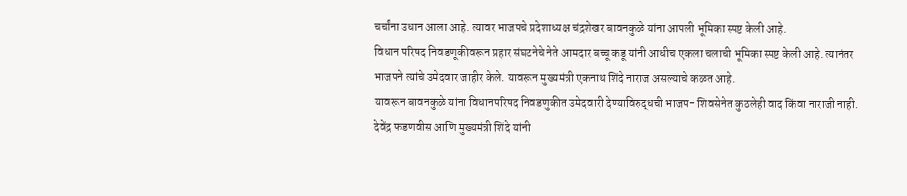चर्चांना उधान आला आहे. त्यावर भाजपचे प्रदेशाध्यक्ष चंद्रशेखर बावनकुळे यांना आपली भूमिका स्पष्ट केली आहे.
विधान परिषद निवडणूकीवरून प्रहार संघटनेचे नेते आमदार बच्चू कडू यांनी आधीच एकला चलाची भूमिका स्पष्ट केली आहे. त्यानंतर भाजपने त्यांचे उमेदवार जाहीर केले. यावरून मुख्यमंत्री एकनाथ शिंदे नाराज असल्याचे कळत आहे.
यावरून बावनकुळे यांना विधानपरिषद निवडणुकीत उमेदवारी देण्याविरुद्धची भाजप- शिवसेनेत कुठलेही वाद किंवा नाराजी नाही. देवेंद्र फडणवीस आणि मुख्यमंत्री शिंदे यांनी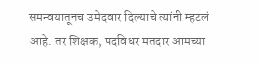समन्वयातूनच उमेदवार दिल्याचे त्यांनी म्हटलं आहे. तर शिक्षक, पदविधर मतदार आमच्या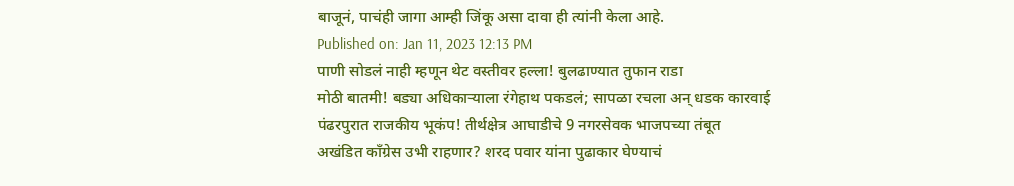बाजूनं, पाचंही जागा आम्ही जिंकू असा दावा ही त्यांनी केला आहे.
Published on: Jan 11, 2023 12:13 PM
पाणी सोडलं नाही म्हणून थेट वस्तीवर हल्ला! बुलढाण्यात तुफान राडा
मोठी बातमी! बड्या अधिकाऱ्याला रंगेहाथ पकडलं; सापळा रचला अन् धडक कारवाई
पंढरपुरात राजकीय भूकंप! तीर्थक्षेत्र आघाडीचे 9 नगरसेवक भाजपच्या तंबूत
अखंडित काँग्रेस उभी राहणार? शरद पवार यांना पुढाकार घेण्याचं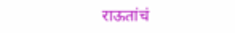राऊतांचं